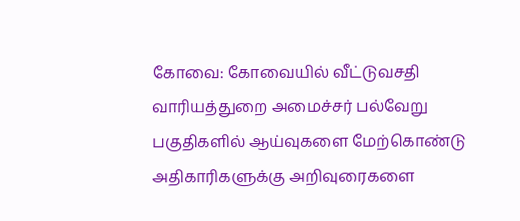கோவை: கோவையில் வீட்டுவசதி வாரியத்துறை அமைச்சர் பல்வேறு பகுதிகளில் ஆய்வுகளை மேற்கொண்டு அதிகாரிகளுக்கு அறிவுரைகளை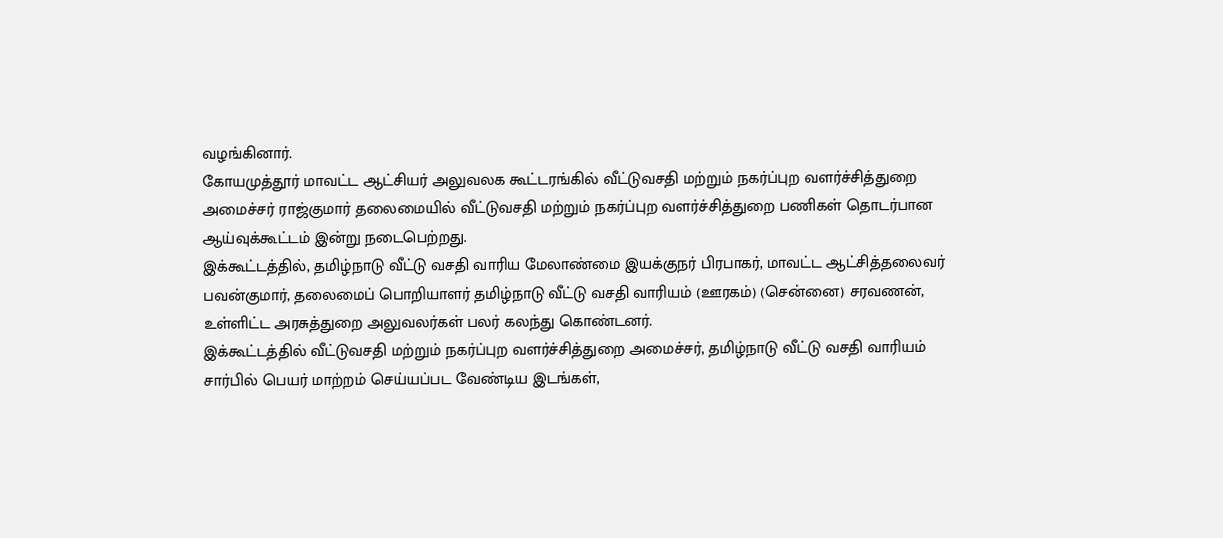வழங்கினார்.
கோயமுத்தூர் மாவட்ட ஆட்சியர் அலுவலக கூட்டரங்கில் வீட்டுவசதி மற்றும் நகர்ப்புற வளர்ச்சித்துறை அமைச்சர் ராஜ்குமார் தலைமையில் வீட்டுவசதி மற்றும் நகர்ப்புற வளர்ச்சித்துறை பணிகள் தொடர்பான ஆய்வுக்கூட்டம் இன்று நடைபெற்றது.
இக்கூட்டத்தில், தமிழ்நாடு வீட்டு வசதி வாரிய மேலாண்மை இயக்குநர் பிரபாகர், மாவட்ட ஆட்சித்தலைவர் பவன்குமார், தலைமைப் பொறியாளர் தமிழ்நாடு வீட்டு வசதி வாரியம் (ஊரகம்) (சென்னை) சரவணன், உள்ளிட்ட அரசுத்துறை அலுவலர்கள் பலர் கலந்து கொண்டனர்.
இக்கூட்டத்தில் வீட்டுவசதி மற்றும் நகர்ப்புற வளர்ச்சித்துறை அமைச்சர், தமிழ்நாடு வீட்டு வசதி வாரியம் சார்பில் பெயர் மாற்றம் செய்யப்பட வேண்டிய இடங்கள்,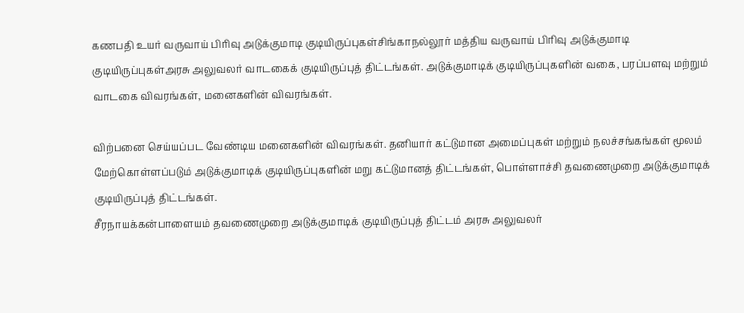கணபதி உயர் வருவாய் பிரிவு அடுக்குமாடி குடியிருப்புகள்சிங்காநல்லூர் மத்திய வருவாய் பிரிவு அடுக்குமாடி குடியிருப்புகள்அரசு அலுவலர் வாடகைக் குடியிருப்புத் திட்டங்கள். அடுக்குமாடிக் குடியிருப்புகளின் வகை, பரப்பளவு மற்றும் வாடகை விவரங்கள், மனைகளின் விவரங்கள்.

விற்பனை செய்யப்பட வேண்டிய மனைகளின் விவரங்கள். தனியார் கட்டுமான அமைப்புகள் மற்றும் நலச்சங்கங்கள் மூலம் மேற்கொள்ளப்படும் அடுக்குமாடிக் குடியிருப்புகளின் மறு கட்டுமானத் திட்டங்கள், பொள்ளாச்சி தவணைமுறை அடுக்குமாடிக் குடியிருப்புத் திட்டங்கள்.
சீரநாயக்கன்பாளையம் தவணைமுறை அடுக்குமாடிக் குடியிருப்புத் திட்டம் அரசு அலுவலர்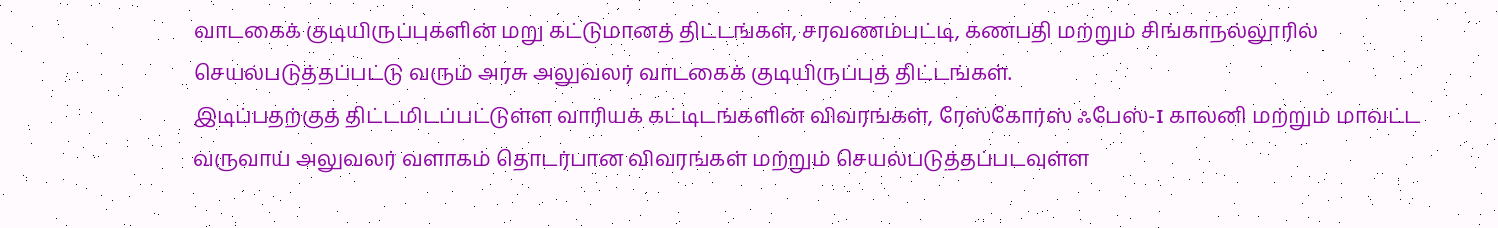வாடகைக் குடியிருப்புகளின் மறு கட்டுமானத் திட்டங்கள், சரவணம்பட்டி, கணபதி மற்றும் சிங்காநல்லூரில் செயல்படுத்தப்பட்டு வரும் அரசு அலுவலர் வாடகைக் குடியிருப்புத் திட்டங்கள்.
இடிப்பதற்குத் திட்டமிடப்பட்டுள்ள வாரியக் கட்டிடங்களின் விவரங்கள், ரேஸ்கோர்ஸ் ஃபேஸ்-I காலனி மற்றும் மாவட்ட வருவாய் அலுவலர் வளாகம் தொடர்பான விவரங்கள் மற்றும் செயல்படுத்தப்படவுள்ள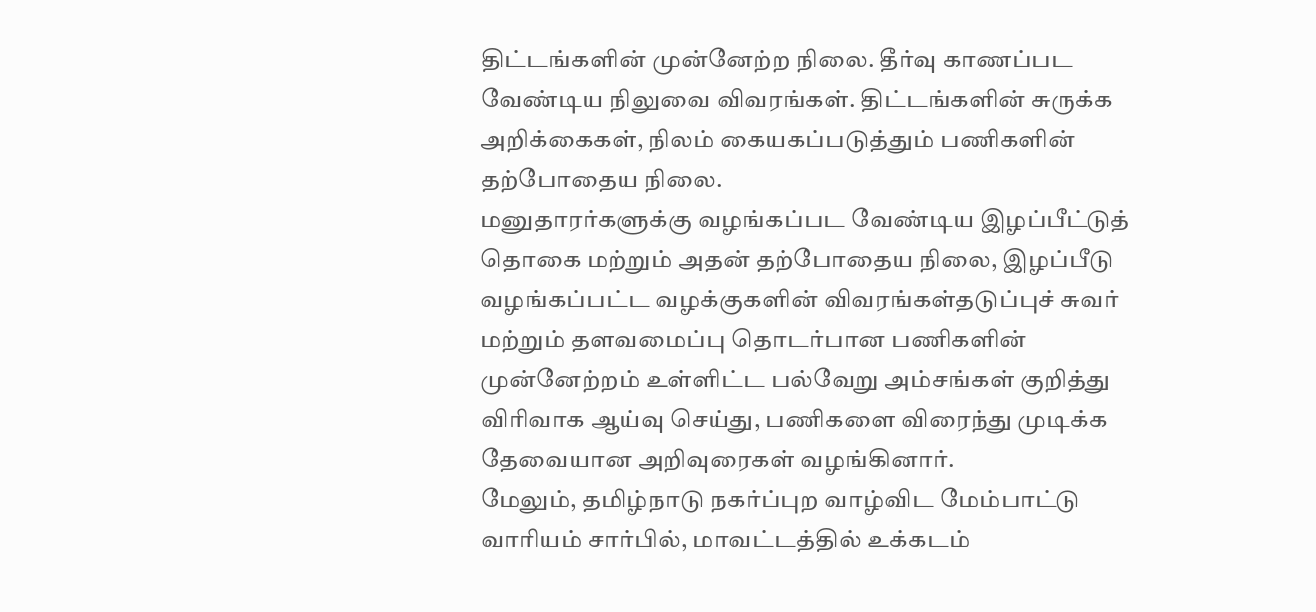திட்டங்களின் முன்னேற்ற நிலை. தீர்வு காணப்பட வேண்டிய நிலுவை விவரங்கள். திட்டங்களின் சுருக்க அறிக்கைகள், நிலம் கையகப்படுத்தும் பணிகளின் தற்போதைய நிலை.
மனுதாரர்களுக்கு வழங்கப்பட வேண்டிய இழப்பீட்டுத் தொகை மற்றும் அதன் தற்போதைய நிலை, இழப்பீடு வழங்கப்பட்ட வழக்குகளின் விவரங்கள்தடுப்புச் சுவர் மற்றும் தளவமைப்பு தொடர்பான பணிகளின் முன்னேற்றம் உள்ளிட்ட பல்வேறு அம்சங்கள் குறித்து விரிவாக ஆய்வு செய்து, பணிகளை விரைந்து முடிக்க தேவையான அறிவுரைகள் வழங்கினார்.
மேலும், தமிழ்நாடு நகர்ப்புற வாழ்விட மேம்பாட்டு வாரியம் சார்பில், மாவட்டத்தில் உக்கடம்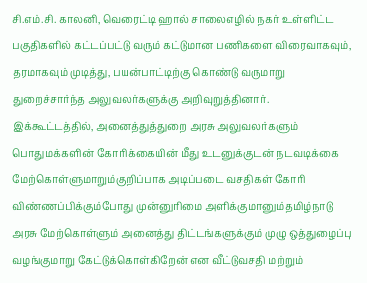சி.எம்.சி. காலனி, வெரைட்டி ஹால் சாலைஎழில் நகர் உள்ளிட்ட பகுதிகளில் கட்டப்பட்டு வரும் கட்டுமான பணிகளை விரைவாகவும், தரமாகவும் முடித்து, பயன்பாட்டிற்கு கொண்டு வருமாறு துறைச்சார்ந்த அலுவலர்களுக்கு அறிவுறுத்தினார்.
இக்கூட்டத்தில், அனைத்துத்துறை அரசு அலுவலர்களும் பொதுமக்களின் கோரிக்கையின் மீது உடனுக்குடன் நடவடிக்கை மேற்கொள்ளுமாறும்குறிப்பாக அடிப்படை வசதிகள் கோரி விண்ணப்பிக்கும்போது முன்னுரிமை அளிக்குமானும்தமிழ்நாடு அரசு மேற்கொள்ளும் அனைத்து திட்டங்களுக்கும் முழு ஒத்துழைப்பு வழங்குமாறு கேட்டுக்கொள்கிறேன் என வீட்டுவசதி மற்றும்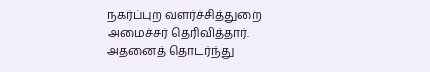நகர்ப்புற வளர்ச்சித்துறை அமைச்சர் தெரிவித்தார்.
அதனைத் தொடர்ந்து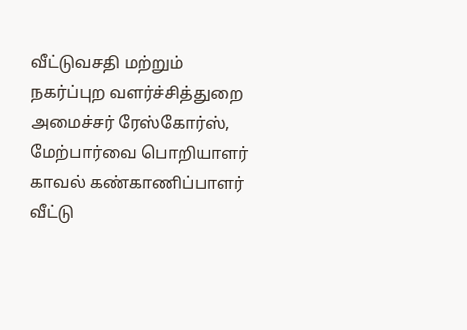வீட்டுவசதி மற்றும் நகர்ப்புற வளர்ச்சித்துறை அமைச்சர் ரேஸ்கோர்ஸ், மேற்பார்வை பொறியாளர் காவல் கண்காணிப்பாளர் வீட்டு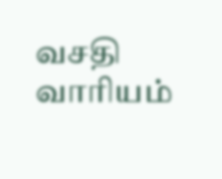வசதி வாரியம்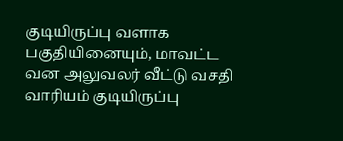குடியிருப்பு வளாக பகுதியினையும், மாவட்ட வன அலுவலர் வீட்டு வசதி வாரியம் குடியிருப்பு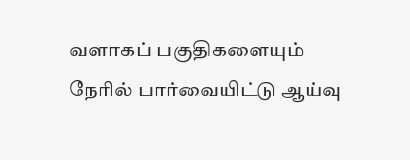வளாகப் பகுதிகளையும் நேரில் பார்வையிட்டு ஆய்வு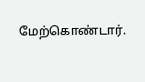மேற்கொண்டார்.